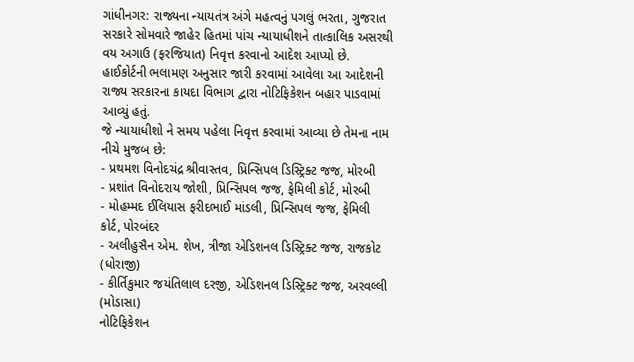ગાંધીનગર: રાજ્યના ન્યાયતંત્ર અંગે મહત્વનું પગલું ભરતા, ગુજરાત સરકારે સોમવારે જાહેર હિતમાં પાંચ ન્યાયાધીશને તાત્કાલિક અસરથી વય અગાઉ (ફરજિયાત) નિવૃત્ત કરવાનો આદેશ આપ્યો છે. હાઈકોર્ટની ભલામણ અનુસાર જારી કરવામાં આવેલા આ આદેશની રાજ્ય સરકારના કાયદા વિભાગ દ્વારા નોટિફિકેશન બહાર પાડવામાં આવ્યું હતું.
જે ન્યાયાધીશો ને સમય પહેલા નિવૃત્ત કરવામાં આવ્યા છે તેમના નામ નીચે મુજબ છે:
- પ્રથમશ વિનોદચંદ્ર શ્રીવાસ્તવ, પ્રિન્સિપલ ડિસ્ટ્રિક્ટ જજ, મોરબી
- પ્રશાંત વિનોદરાય જોશી, પ્રિન્સિપલ જજ, ફેમિલી કોર્ટ, મોરબી
- મોહમ્મદ ઈલિયાસ ફરીદભાઈ માંડલી, પ્રિન્સિપલ જજ, ફેમિલી કોર્ટ, પોરબંદર
- અલીહુસૈન એમ. શેખ, ત્રીજા એડિશનલ ડિસ્ટ્રિક્ટ જજ, રાજકોટ (ધોરાજી)
- કીર્તિકુમાર જયંતિલાલ દરજી, એડિશનલ ડિસ્ટ્રિક્ટ જજ, અરવલ્લી (મોડાસા)
નોટિફિકેશન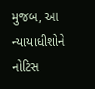મુજબ, આ ન્યાયાધીશોને નોટિસ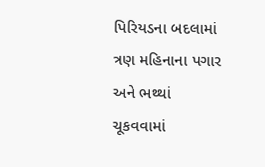પિરિયડના બદલામાં ત્રણ મહિનાના પગાર અને ભથ્થાં ચૂકવવામાં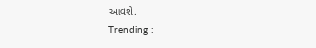આવશે.
Trending :